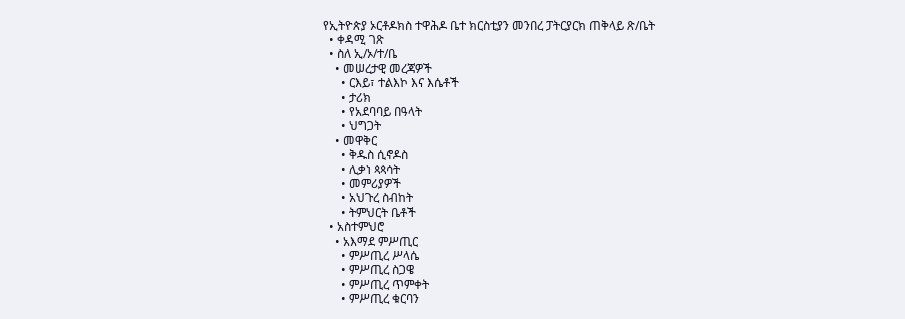የኢትዮጵያ ኦርቶዶክስ ተዋሕዶ ቤተ ክርስቲያን መንበረ ፓትርያርክ ጠቅላይ ጽ/ቤት
  • ቀዳሚ ገጽ
  • ስለ ኢ/ኦ/ተ/ቤ
    • መሠረታዊ መረጃዎች
      • ርእይ፣ ተልእኮ እና እሴቶች
      • ታሪክ
      • የአደባባይ በዓላት
      • ህግጋት
    • መዋቅር
      • ቅዱስ ሲኖዶስ
      • ሊቃነ ጳጳሳት
      • መምሪያዎች
      • አህጉረ ስብከት
      • ትምህርት ቤቶች
  • አስተምህሮ
    • አእማደ ምሥጢር
      • ምሥጢረ ሥላሴ
      • ምሥጢረ ስጋዌ
      • ምሥጢረ ጥምቀት
      • ምሥጢረ ቁርባን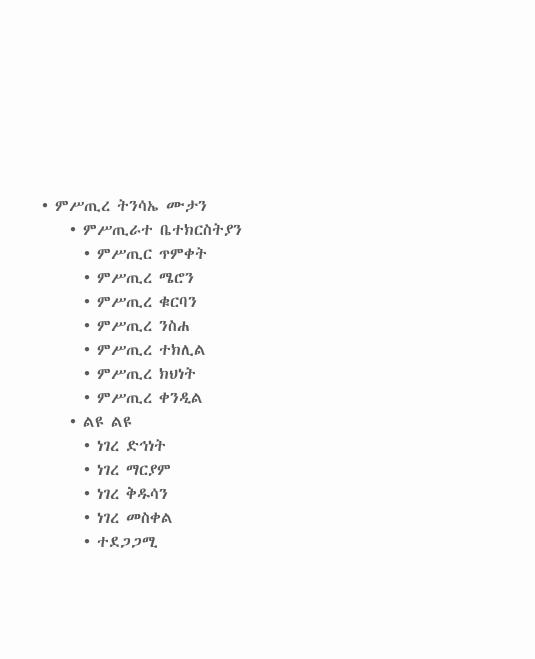• ምሥጢረ ትንሳኤ ሙታን
    • ምሥጢራተ ቤተክርስትያን
      • ምሥጢር ጥምቀት
      • ምሥጢረ ሜሮን
      • ምሥጢረ ቁርባን
      • ምሥጢረ ንስሐ
      • ምሥጢረ ተክሊል
      • ምሥጢረ ክህነት
      • ምሥጢረ ቀንዲል
    • ልዩ ልዩ
      • ነገረ ድኅነት
      • ነገረ ማርያም
      • ነገረ ቅዱሳን
      • ነገረ መስቀል
      • ተደጋጋሚ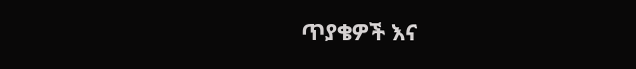ጥያቄዎች እና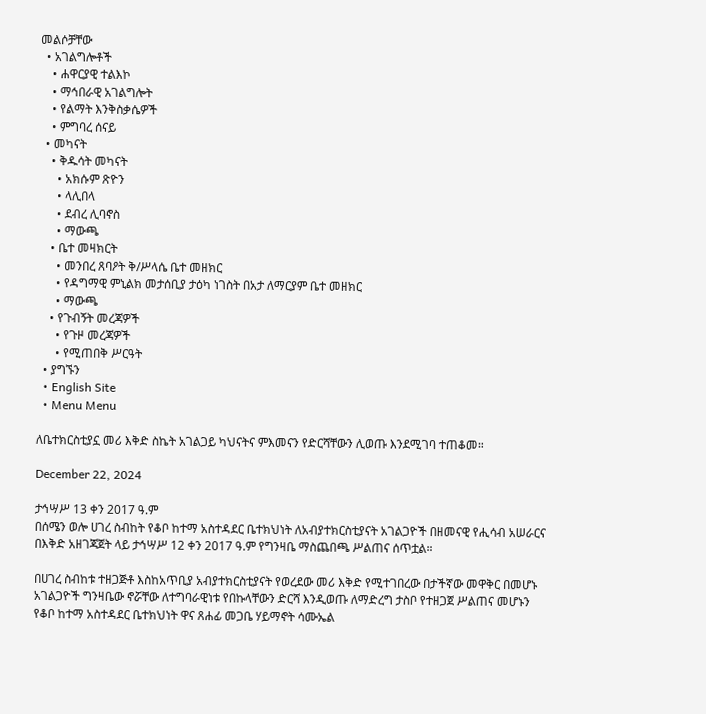መልሶቻቸው
  • አገልግሎቶች
    • ሐዋርያዊ ተልእኮ
    • ማኅበራዊ አገልግሎት
    • የልማት እንቅስቃሴዎች
    • ምግባረ ሰናይ
  • መካናት
    • ቅዱሳት መካናት
      • አክሱም ጽዮን
      • ላሊበላ
      • ደብረ ሊባኖስ
      • ማውጫ
    • ቤተ መዛክርት
      • መንበረ ጸባዖት ቅ/ሥላሴ ቤተ መዘክር
      • የዳግማዊ ምኒልክ መታሰቢያ ታዕካ ነገስት በአታ ለማርያም ቤተ መዘክር
      • ማውጫ
    • የጉብኝት መረጃዎች
      • የጉዞ መረጃዎች
      • የሚጠበቅ ሥርዓት
  • ያግኙን
  • English Site
  • Menu Menu

ለቤተክርስቲያኗ መሪ እቅድ ስኬት አገልጋይ ካህናትና ምእመናን የድርሻቸውን ሊወጡ እንደሚገባ ተጠቆመ።

December 22, 2024

ታኅሣሥ 13 ቀን 2017 ዓ.ም
በሰሜን ወሎ ሀገረ ስብከት የቆቦ ከተማ አስተዳደር ቤተክህነት ለአብያተክርስቲያናት አገልጋዮች በዘመናዊ የሒሳብ አሠራርና በእቅድ አዘገጃጀት ላይ ታኅሣሥ 12 ቀን 2017 ዓ.ም የግንዛቤ ማስጨበጫ ሥልጠና ሰጥቷል።

በሀገረ ስብከቱ ተዘጋጅቶ እስከአጥቢያ አብያተክርስቲያናት የወረደው መሪ እቅድ የሚተገበረው በታችኛው መዋቅር በመሆኑ አገልጋዮች ግንዛቤው ኖሯቸው ለተግባራዊነቱ የበኩላቸውን ድርሻ እንዲወጡ ለማድረግ ታስቦ የተዘጋጀ ሥልጠና መሆኑን የቆቦ ከተማ አስተዳደር ቤተክህነት ዋና ጸሐፊ መጋቤ ሃይማኖት ሳሙኤል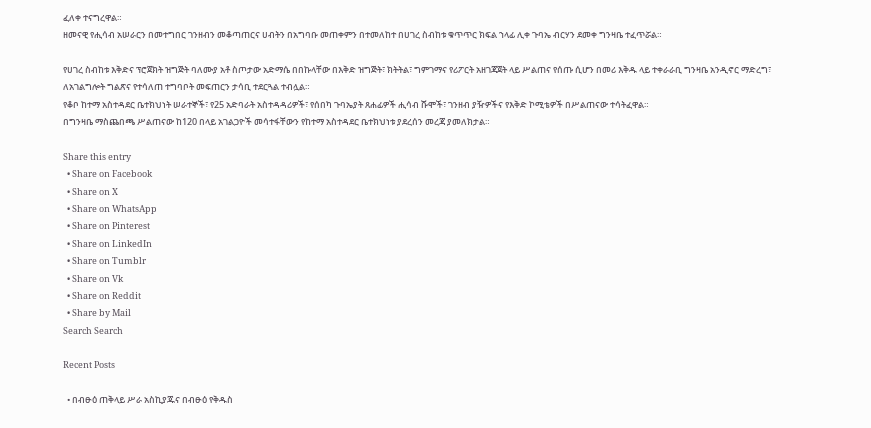ፈለቀ ተናግረዋል።
ዘመናዊ የሒሳብ አሠራርን በመተግበር ገንዘብን መቆጣጠርና ሀብትን በአግባቡ መጠቀምን በተመለከተ በሀገረ ስብከቱ ቁጥጥር ክፍል ኀላፊ ሊቀ ጉባኤ ብርሃን ደመቀ ግንዛቤ ተፈጥሯል።

የሀገረ ስብከቱ እቅድና ፕሮጀክት ዝግጅት ባለሙያ አቶ ስጦታው አድማሴ በበኩላቸው በእቅድ ዝግጅት፣ ክትትል፣ ግምገማና የሪፖርት አዘገጃጀት ላይ ሥልጠና የሰጡ ሲሆን በመሪ እቅዱ ላይ ተቀራራቢ ግንዛቤ አንዲኖር ማድረግ፣ ለአገልግሎት ግልጽና የተሳለጠ ተግባቦት መፍጠርን ታሳቢ ተደርጓል ተብሏል።
የቆቦ ከተማ አስተዳደር ቤተክህነት ሠራተኞች፣ የ25 አድባራት አስተዳዳሪዎች፣ የሰበካ ጉባኤያት ጸሐፊዎች ሒሳብ ሹሞች፣ ገንዘብ ያዥዎችና የእቅድ ኮሚቴዎች በሥልጠናው ተሳትፈዋል።
በግንዛቤ ማስጨበጫ ሥልጠናው ከ120 በላይ አገልጋዮች መሳተፋቸውን የከተማ አስተዳደር ቤተክህነቱ ያደረሰን መረጃ ያመለክታል።

Share this entry
  • Share on Facebook
  • Share on X
  • Share on WhatsApp
  • Share on Pinterest
  • Share on LinkedIn
  • Share on Tumblr
  • Share on Vk
  • Share on Reddit
  • Share by Mail
Search Search

Recent Posts

  • በብፁዕ ጠቅላይ ሥራ አስኪያጁና በብፁዕ የቅዱስ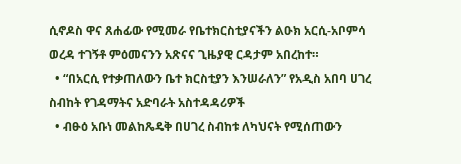ሲኖዶስ ዋና ጸሐፊው የሚመራ የቤተክርስቲያናችን ልዑክ አርሲ-አቦምሳ ወረዳ ተገኝቶ ምዕመናንን አጽናና ጊዜያዊ ርዳታም አበረከተ።
  • “በአርሲ የተቃጠለውን ቤተ ክርስቲያን እንሠራለን” የአዲስ አበባ ሀገረ ስብከት የገዳማትና አድባራት አስተዳዳሪዎች
  • ብፁዕ አቡነ መልከጼዴቅ በሀገረ ስብከቱ ለካህናት የሚሰጠውን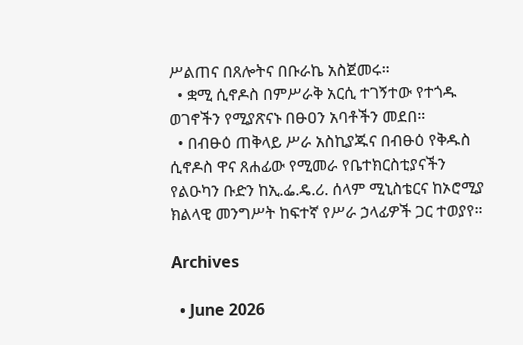ሥልጠና በጸሎትና በቡራኬ አስጀመሩ።
  • ቋሚ ሲኖዶስ በምሥራቅ አርሲ ተገኝተው የተጎዱ ወገኖችን የሚያጽናኑ በፁዐን አባቶችን መደበ።
  • በብፁዕ ጠቅላይ ሥራ አስኪያጁና በብፁዕ የቅዱስ ሲኖዶስ ዋና ጸሐፊው የሚመራ የቤተክርስቲያናችን የልዑካን ቡድን ከኢ.ፌ.ዴ.ሪ. ሰላም ሚኒስቴርና ከኦሮሚያ ክልላዊ መንግሥት ከፍተኛ የሥራ ኃላፊዎች ጋር ተወያየ።

Archives

  • June 2026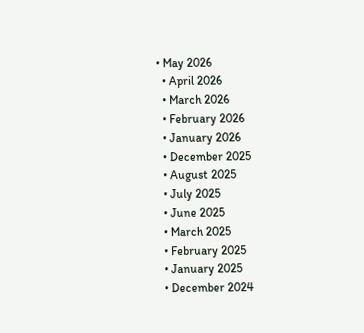• May 2026
  • April 2026
  • March 2026
  • February 2026
  • January 2026
  • December 2025
  • August 2025
  • July 2025
  • June 2025
  • March 2025
  • February 2025
  • January 2025
  • December 2024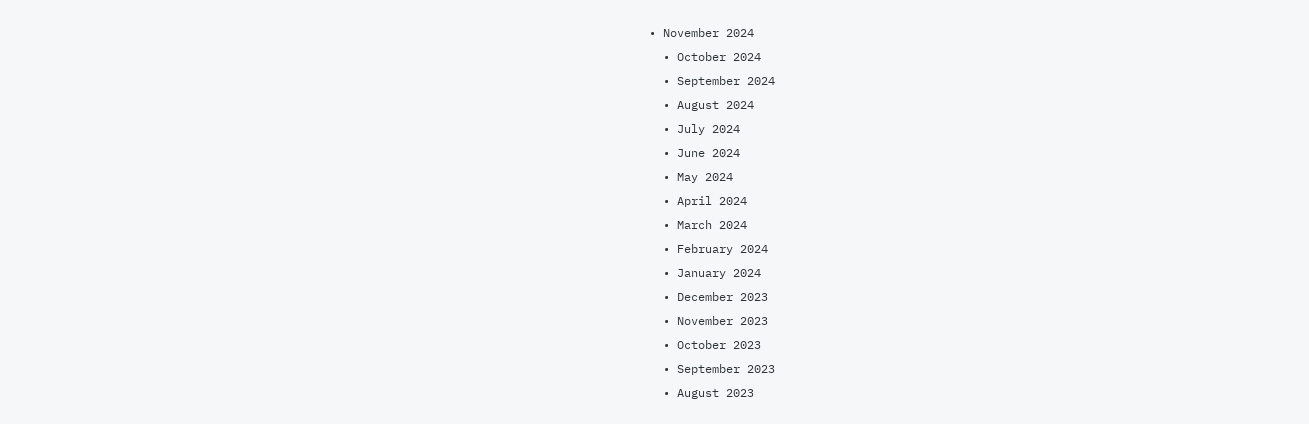• November 2024
  • October 2024
  • September 2024
  • August 2024
  • July 2024
  • June 2024
  • May 2024
  • April 2024
  • March 2024
  • February 2024
  • January 2024
  • December 2023
  • November 2023
  • October 2023
  • September 2023
  • August 2023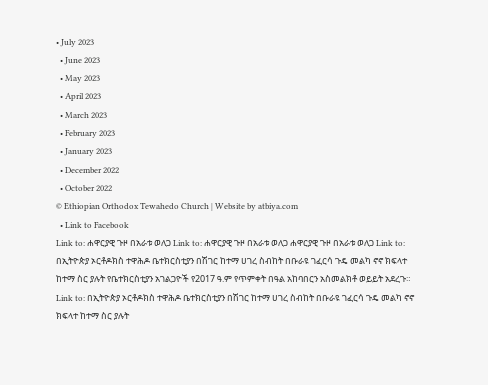• July 2023
  • June 2023
  • May 2023
  • April 2023
  • March 2023
  • February 2023
  • January 2023
  • December 2022
  • October 2022
© Ethiopian Orthodox Tewahedo Church | Website by atbiya.com
  • Link to Facebook
Link to: ሐዋርያዊ ጉዞ በአራቱ ወለጋ Link to: ሐዋርያዊ ጉዞ በአራቱ ወለጋ ሐዋርያዊ ጉዞ በአራቱ ወለጋ Link to: በኢትዮጵያ ኦርቶዶክስ ተዋሕዶ ቤተክርስቲያን በሽገር ከተማ ሀገረ ስብከት በቡራዩ ገፈርሳ ጉዴ መልካ ኖኖ ክፍላተ ከተማ ስር ያሉት የቤተክርስቲያን አገልጋዮች የ2017 ዓ.ም የጥምቀት በዓል አከባበርን አስመልክቶ ወይይት አደረጉ። Link to: በኢትዮጵያ ኦርቶዶክስ ተዋሕዶ ቤተክርስቲያን በሽገር ከተማ ሀገረ ስብከት በቡራዩ ገፈርሳ ጉዴ መልካ ኖኖ ክፍላተ ከተማ ስር ያሉት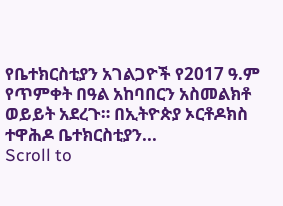የቤተክርስቲያን አገልጋዮች የ2017 ዓ.ም የጥምቀት በዓል አከባበርን አስመልክቶ ወይይት አደረጉ። በኢትዮጵያ ኦርቶዶክስ ተዋሕዶ ቤተክርስቲያን...
Scroll to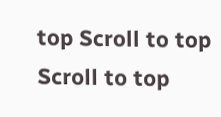top Scroll to top Scroll to top